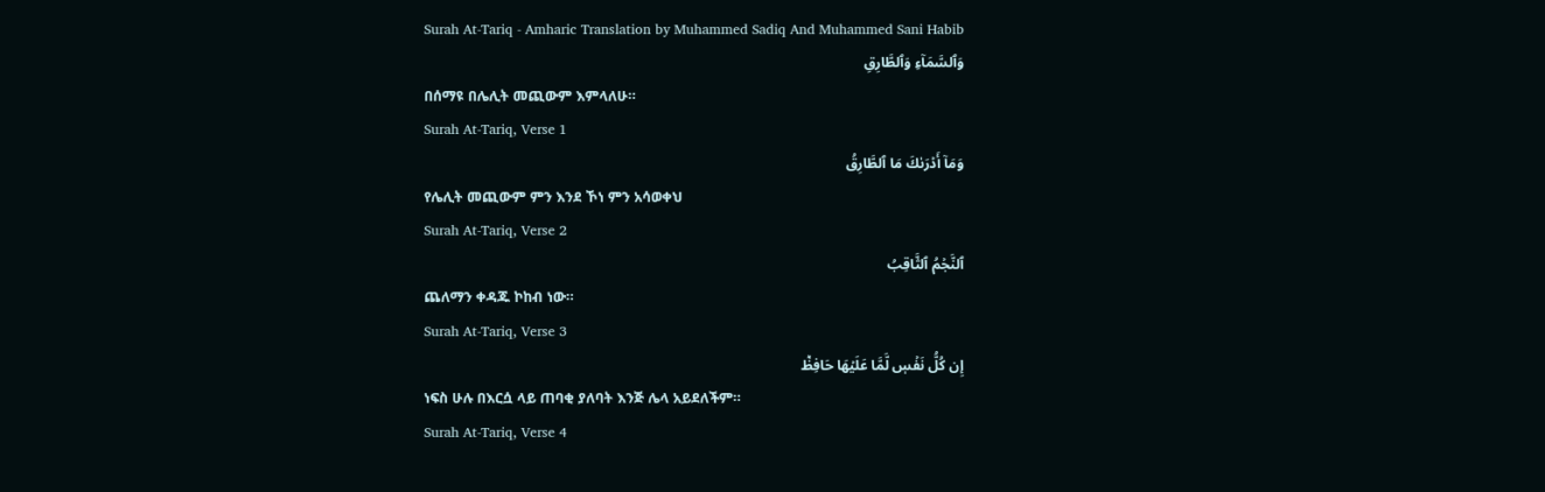Surah At-Tariq - Amharic Translation by Muhammed Sadiq And Muhammed Sani Habib
وَٱلسَّمَآءِ وَٱلطَّارِقِ
በሰማዩ በሌሊት መጪውም እምላለሁ፡፡
Surah At-Tariq, Verse 1
وَمَآ أَدۡرَىٰكَ مَا ٱلطَّارِقُ
የሌሊት መጪውም ምን እንደ ኾነ ምን አሳወቀህ
Surah At-Tariq, Verse 2
ٱلنَّجۡمُ ٱلثَّاقِبُ
ጨለማን ቀዳጁ ኮከብ ነው፡፡
Surah At-Tariq, Verse 3
إِن كُلُّ نَفۡسٖ لَّمَّا عَلَيۡهَا حَافِظٞ
ነፍስ ሁሉ በእርሷ ላይ ጠባቂ ያለባት እንጅ ሌላ አይደለችም፡፡
Surah At-Tariq, Verse 4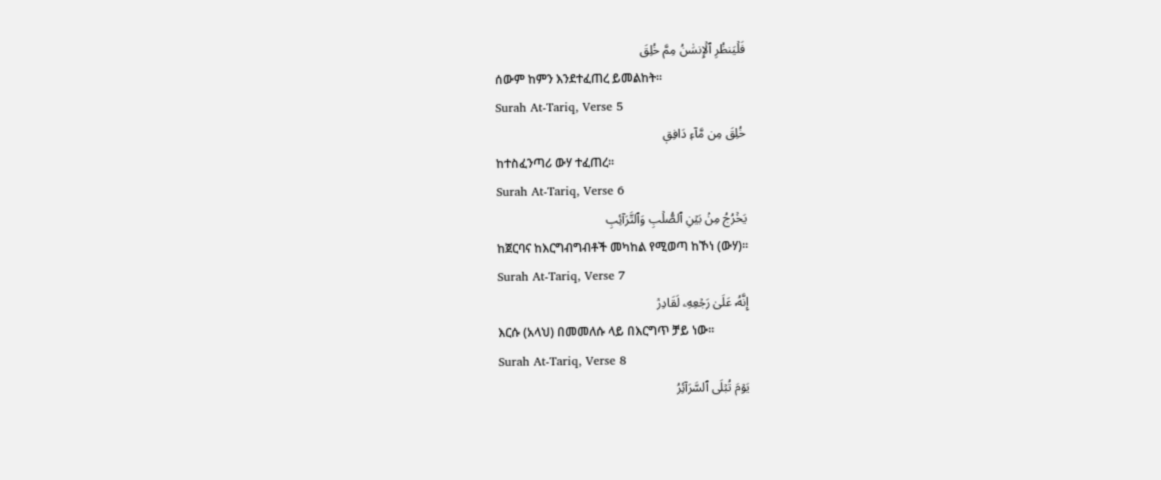فَلۡيَنظُرِ ٱلۡإِنسَٰنُ مِمَّ خُلِقَ
ሰውም ከምን እንደተፈጠረ ይመልከት፡፡
Surah At-Tariq, Verse 5
خُلِقَ مِن مَّآءٖ دَافِقٖ
ከተስፈንጣሪ ውሃ ተፈጠረ፡፡
Surah At-Tariq, Verse 6
يَخۡرُجُ مِنۢ بَيۡنِ ٱلصُّلۡبِ وَٱلتَّرَآئِبِ
ከጀርባና ከእርግብግብቶች መካከል የሚወጣ ከኾነ (ውሃ)፡፡
Surah At-Tariq, Verse 7
إِنَّهُۥ عَلَىٰ رَجۡعِهِۦ لَقَادِرٞ
እርሱ (አላህ) በመመለሱ ላይ በእርግጥ ቻይ ነው፡፡
Surah At-Tariq, Verse 8
يَوۡمَ تُبۡلَى ٱلسَّرَآئِرُ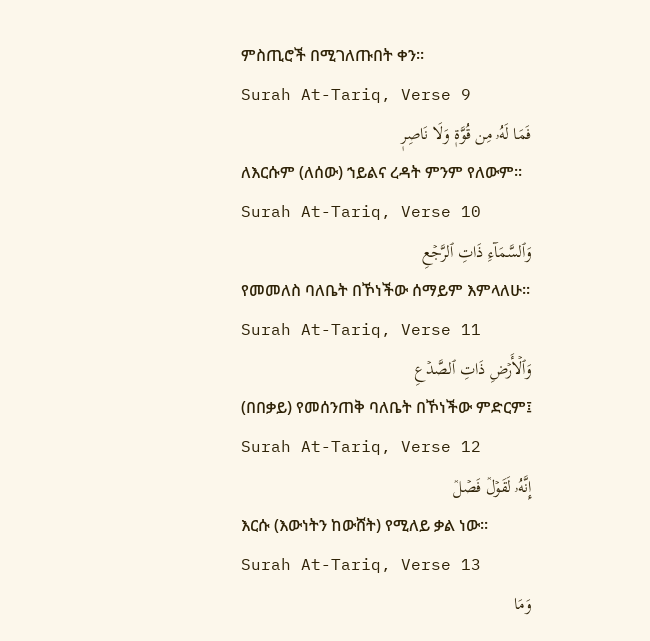ምስጢሮች በሚገለጡበት ቀን፡፡
Surah At-Tariq, Verse 9
فَمَا لَهُۥ مِن قُوَّةٖ وَلَا نَاصِرٖ
ለእርሱም (ለሰው) ኀይልና ረዳት ምንም የለውም፡፡
Surah At-Tariq, Verse 10
وَٱلسَّمَآءِ ذَاتِ ٱلرَّجۡعِ
የመመለስ ባለቤት በኾነችው ሰማይም እምላለሁ፡፡
Surah At-Tariq, Verse 11
وَٱلۡأَرۡضِ ذَاتِ ٱلصَّدۡعِ
(በበቃይ) የመሰንጠቅ ባለቤት በኾነችው ምድርም፤
Surah At-Tariq, Verse 12
إِنَّهُۥ لَقَوۡلٞ فَصۡلٞ
እርሱ (እውነትን ከውሸት) የሚለይ ቃል ነው፡፡
Surah At-Tariq, Verse 13
وَمَا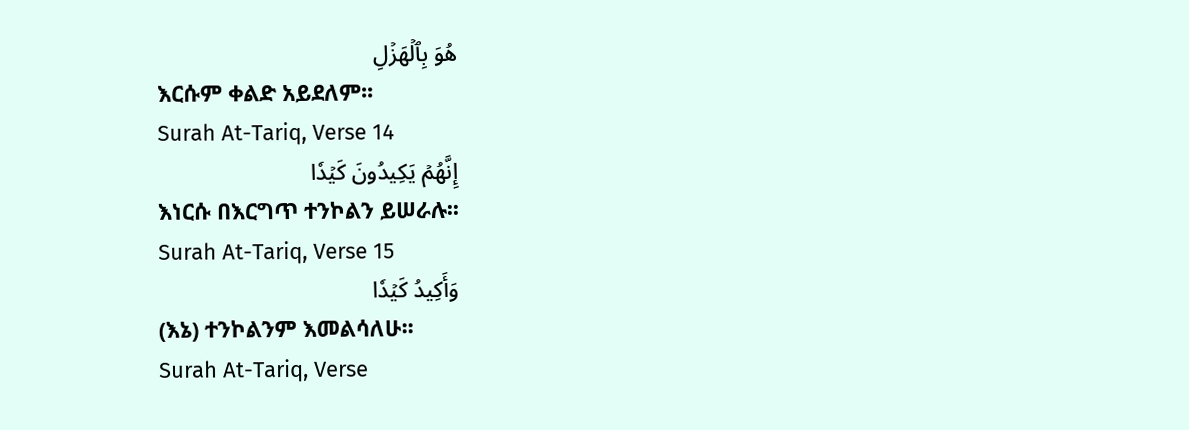هُوَ بِٱلۡهَزۡلِ
እርሱም ቀልድ አይደለም፡፡
Surah At-Tariq, Verse 14
إِنَّهُمۡ يَكِيدُونَ كَيۡدٗا
እነርሱ በእርግጥ ተንኮልን ይሠራሉ፡፡
Surah At-Tariq, Verse 15
وَأَكِيدُ كَيۡدٗا
(እኔ) ተንኮልንም እመልሳለሁ፡፡
Surah At-Tariq, Verse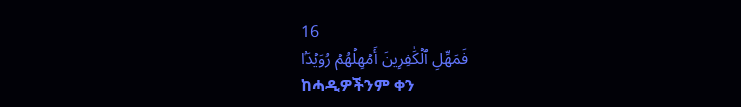16
فَمَهِّلِ ٱلۡكَٰفِرِينَ أَمۡهِلۡهُمۡ رُوَيۡدَۢا
ከሓዲዎችንም ቀን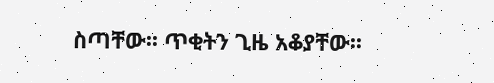ስጣቸው፡፡ ጥቂትን ጊዜ አቆያቸው፡፡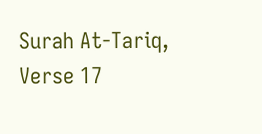Surah At-Tariq, Verse 17